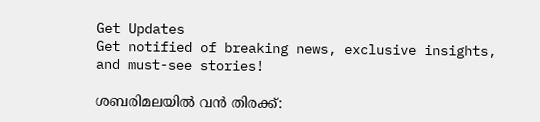Get Updates
Get notified of breaking news, exclusive insights, and must-see stories!

ശബരിമലയില്‍ വന്‍ തിരക്ക്: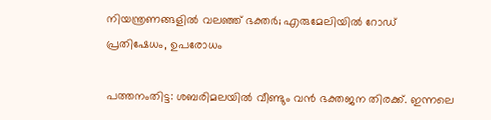നിയന്ത്രണങ്ങളില്‍ വലഞ്ഞ് ഭക്തർ; എരുമേലിയില്‍ റോഡ് പ്രതിഷേധം, ഉപരോധം

പത്തനംതിട്ട: ശബരിമലയില്‍ വീണ്ടും വന്‍ ഭക്തജന തിരക്ക്. ഇന്നലെ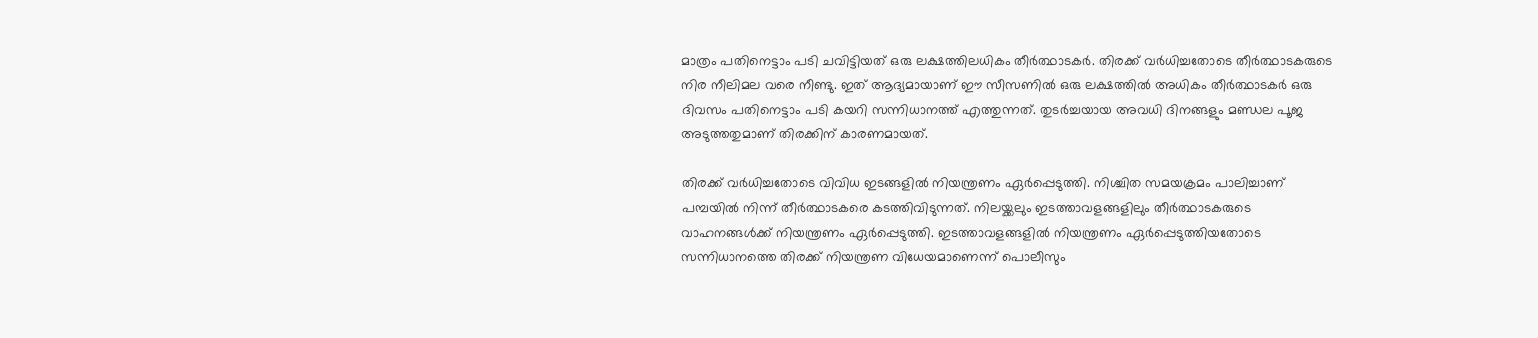മാത്രം പതിനെട്ടാം പടി ചവിട്ടിയത് ഒരു ലക്ഷത്തിലധികം തീർത്ഥാടകർ. തിരക്ക് വർധിച്ചതോടെ തീർത്ഥാടകരുടെ നിര നീലിമല വരെ നീണ്ടു. ഇത് ആദ്യമായാണ് ഈ സീസണില്‍ ഒരു ലക്ഷത്തില്‍ അധികം തീർത്ഥാടകർ ഒരു ദിവസം പതിനെട്ടാം പടി കയറി സന്നിധാനത്ത് എത്തുന്നത്. തുടർച്ചയായ അവധി ദിനങ്ങളും മണ്ഡല പൂജ അടുത്തതുമാണ് തിരക്കിന് കാരണമായത്.

തിരക്ക് വർധിച്ചതോടെ വിവിധ ഇടങ്ങളില്‍ നിയന്ത്രണം ഏർപ്പെടുത്തി. നിശ്ചിത സമയക്രമം പാലിച്ചാണ് പമ്പയിൽ നിന്ന് തീർത്ഥാടകരെ കടത്തിവിടുന്നത്. നിലയ്ക്കലും ഇടത്താവളങ്ങളിലും തീർത്ഥാടകരുടെ വാഹനങ്ങൾക്ക് നിയന്ത്രണം ഏർപ്പെടുത്തി. ഇടത്താവളങ്ങളില്‍ നിയന്ത്രണം ഏർപ്പെടുത്തിയതോടെ സന്നിധാനത്തെ തിരക്ക് നിയന്ത്രണ വിധേയമാണെന്ന് പൊലീസും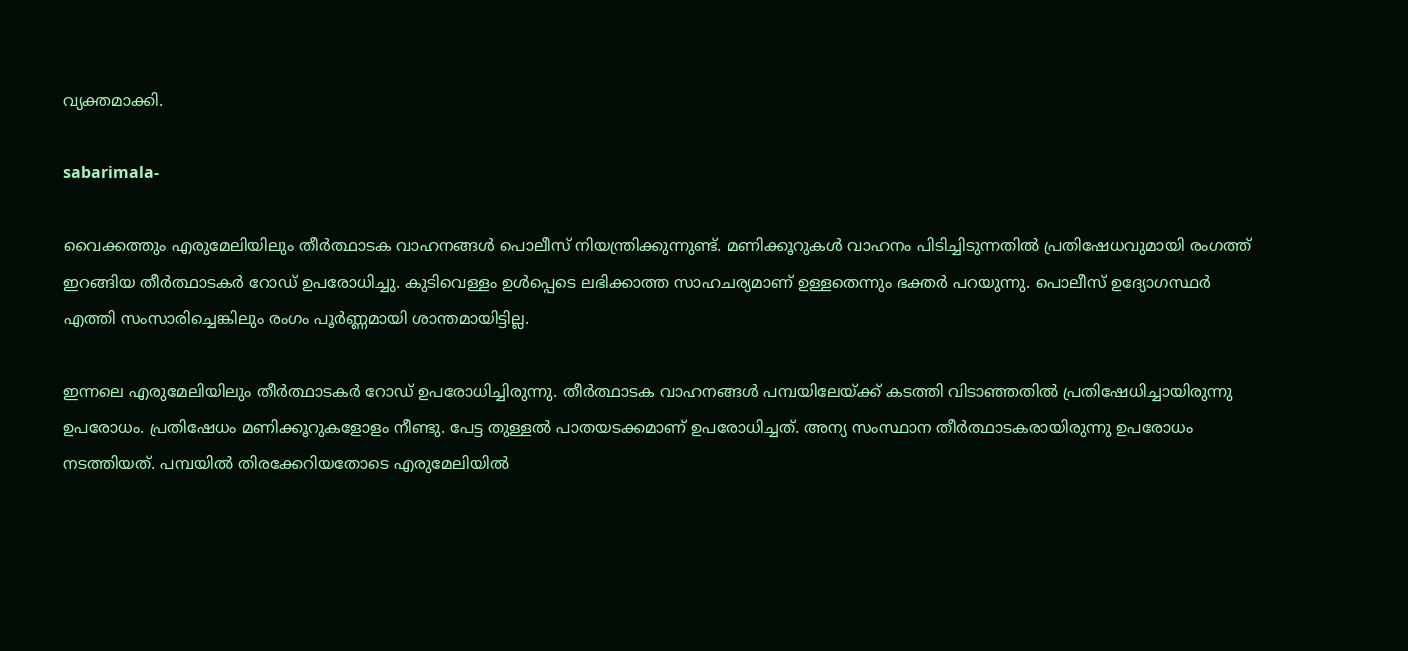വ്യക്തമാക്കി.

sabarimala-

വൈക്കത്തും എരുമേലിയിലും തീർത്ഥാടക വാഹനങ്ങള്‍ പൊലീസ് നിയന്ത്രിക്കുന്നുണ്ട്. മണിക്കൂറുകള്‍ വാഹനം പിടിച്ചിടുന്നതില്‍ പ്രതിഷേധവുമായി രംഗത്ത് ഇറങ്ങിയ തീർത്ഥാടകർ റോഡ് ഉപരോധിച്ചു. കുടിവെള്ളം ഉള്‍പ്പെടെ ലഭിക്കാത്ത സാഹചര്യമാണ് ഉള്ളതെന്നും ഭക്തർ പറയുന്നു. പൊലീസ് ഉദ്യോഗസ്ഥർ എത്തി സംസാരിച്ചെങ്കിലും രംഗം പൂർണ്ണമായി ശാന്തമായിട്ടില്ല.

ഇന്നലെ എരുമേലിയിലും തീർത്ഥാടകർ റോഡ് ഉപരോധിച്ചിരുന്നു. തീർത്ഥാടക വാഹനങ്ങൾ പമ്പയിലേയ്ക്ക് കടത്തി വിടാഞ്ഞതിൽ പ്രതിഷേധിച്ചായിരുന്നു ഉപരോധം. പ്രതിഷേധം മണിക്കൂറുകളോളം നീണ്ടു. പേട്ട തുള്ളൽ പാതയടക്കമാണ് ഉപരോധിച്ചത്. അന്യ സംസ്ഥാന തീർത്ഥാടകരായിരുന്നു ഉപരോധം നടത്തിയത്. പമ്പയിൽ തിരക്കേറിയതോടെ എരുമേലിയിൽ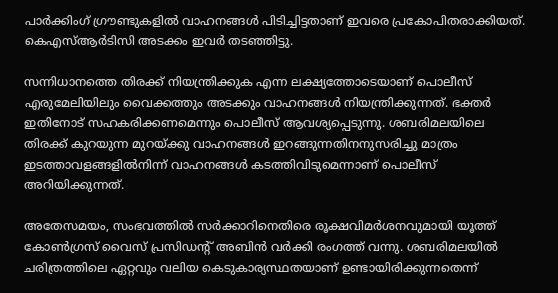പാർക്കിംഗ് ഗ്രൗണ്ടുകളിൽ വാഹനങ്ങൾ പിടിച്ചിട്ടതാണ് ഇവരെ പ്രകോപിതരാക്കിയത്. കെഎസ്ആർടിസി അടക്കം ഇവർ തടഞ്ഞിട്ടു.

സന്നിധാനത്തെ തിരക്ക് നിയന്ത്രിക്കുക എന്ന ലക്ഷ്യത്തോടെയാണ് പൊലീസ് എരുമേലിയിലും വൈക്കത്തും അടക്കും വാഹനങ്ങള്‍ നിയന്ത്രിക്കുന്നത്. ഭക്തർ ഇതിനോട് സഹകരിക്കണമെന്നും പൊലീസ് ആവശ്യപ്പെടുന്നു. ശബരിമലയിലെ തിരക്ക് കുറയുന്ന മുറയ്ക്കു വാഹനങ്ങൾ ഇറങ്ങുന്നതിനനുസരിച്ചു മാത്രം ഇടത്താവളങ്ങളിൽനിന്ന് വാഹനങ്ങൾ കടത്തിവിടുമെന്നാണ് പൊലീസ് അറിയിക്കുന്നത്.

അതേസമയം, സംഭവത്തില്‍ സർക്കാറിനെതിരെ രൂക്ഷവിമർശനവുമായി യൂത്ത് കോണ്‍ഗ്രസ് വൈസ് പ്രസിഡന്റ് അബിന്‍ വർക്കി രംഗത്ത് വന്നു. ശബരിമലയിൽ ചരിത്രത്തിലെ ഏറ്റവും വലിയ കെടുകാര്യസ്ഥതയാണ് ഉണ്ടായിരിക്കുന്നതെന്ന്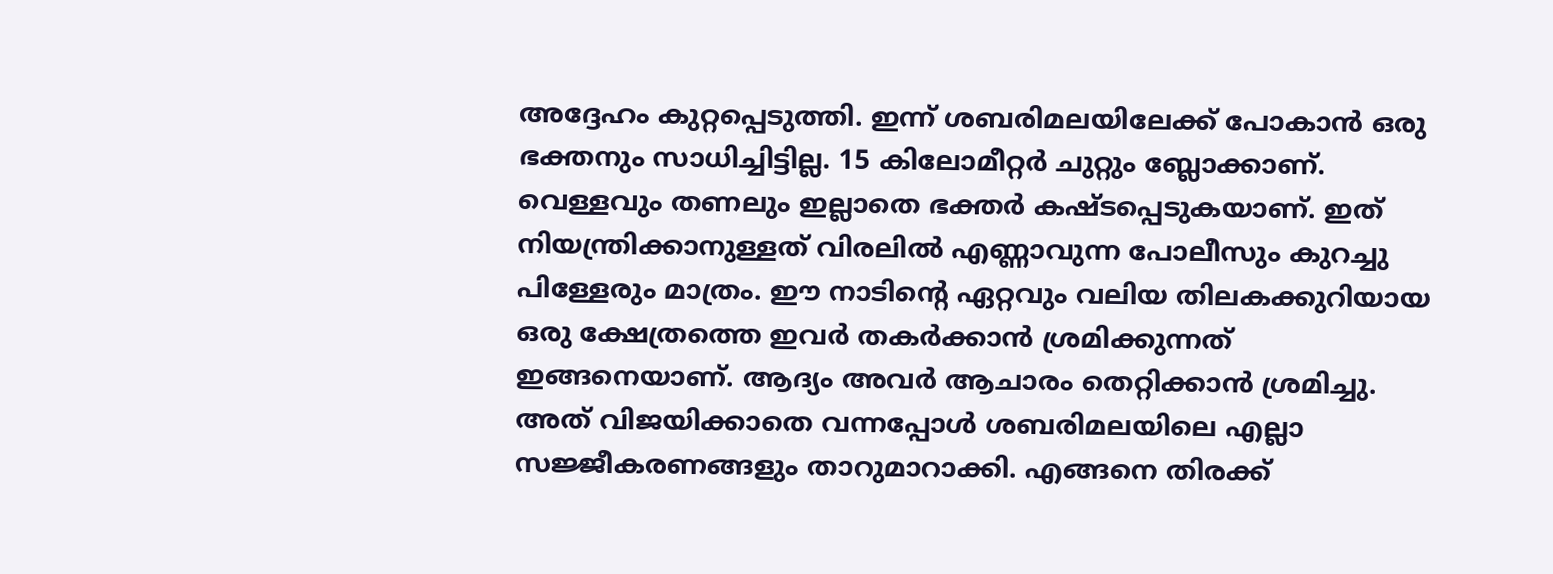അദ്ദേഹം കുറ്റപ്പെടുത്തി. ഇന്ന് ശബരിമലയിലേക്ക് പോകാൻ ഒരു ഭക്തനും സാധിച്ചിട്ടില്ല. 15 കിലോമീറ്റർ ചുറ്റും ബ്ലോക്കാണ്. വെള്ളവും തണലും ഇല്ലാതെ ഭക്തർ കഷ്ടപ്പെടുകയാണ്. ഇത് നിയന്ത്രിക്കാനുള്ളത് വിരലിൽ എണ്ണാവുന്ന പോലീസും കുറച്ചു പിള്ളേരും മാത്രം. ഈ നാടിന്റെ ഏറ്റവും വലിയ തിലകക്കുറിയായ ഒരു ക്ഷേത്രത്തെ ഇവർ തകർക്കാൻ ശ്രമിക്കുന്നത് ഇങ്ങനെയാണ്. ആദ്യം അവർ ആചാരം തെറ്റിക്കാൻ ശ്രമിച്ചു. അത് വിജയിക്കാതെ വന്നപ്പോൾ ശബരിമലയിലെ എല്ലാ സജ്ജീകരണങ്ങളും താറുമാറാക്കി. എങ്ങനെ തിരക്ക്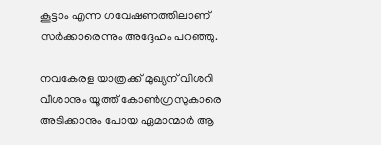കൂട്ടാം എന്ന ഗവേഷണത്തിലാണ് സർക്കാരെന്നും അദ്ദേഹം പറഞ്ഞു.

നവകേരള യാത്രക്ക് മുഖ്യന് വിശറി വീശാനും യൂത്ത് കോൺഗ്രസുകാരെ അടിക്കാനും പോയ ഏമാന്മാർ ആ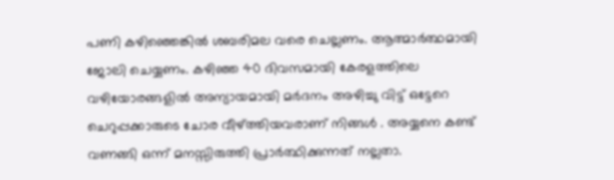പണി കഴിഞ്ഞെങ്കിൽ ശബരിമല വരെ ചെല്ലണം. ആത്മാർത്ഥമായി ജോലി ചെയ്യണം. കഴിഞ്ഞ 40 ദിവസമായി കേരളത്തിലെ വഴിയോരങ്ങളിൽ അന്യായമായി മർദനം അഴിച്ചു വിട്ട് ഒട്ടേറെ ചെറുപ്പക്കാരുടെ ചോര വീഴ്ത്തിയവരാണ് നിങ്ങൾ . അയ്യനെ കണ്ട് വണങ്ങി ഒന്ന് മനസ്സിരുത്തി പ്രാർത്ഥിക്കുന്നത് നല്ലതാ.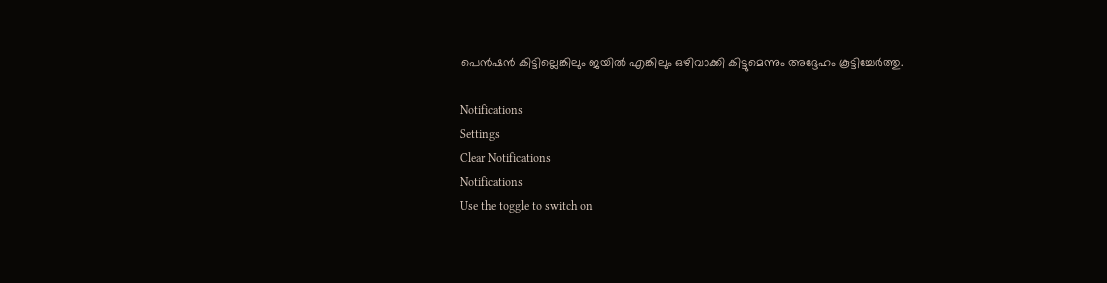പെൻഷൻ കിട്ടില്ലെങ്കിലും ജയിൽ എങ്കിലും ഒഴിവാക്കി കിട്ടുമെന്നും അദ്ദേഹം കൂട്ടിച്ചേർത്തു.

Notifications
Settings
Clear Notifications
Notifications
Use the toggle to switch on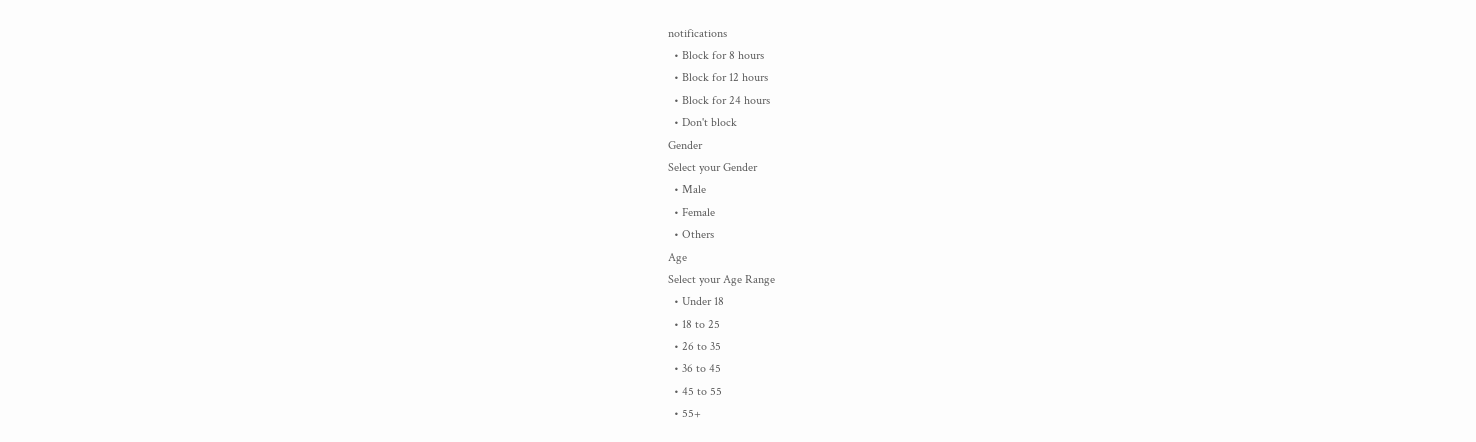notifications
  • Block for 8 hours
  • Block for 12 hours
  • Block for 24 hours
  • Don't block
Gender
Select your Gender
  • Male
  • Female
  • Others
Age
Select your Age Range
  • Under 18
  • 18 to 25
  • 26 to 35
  • 36 to 45
  • 45 to 55
  • 55+